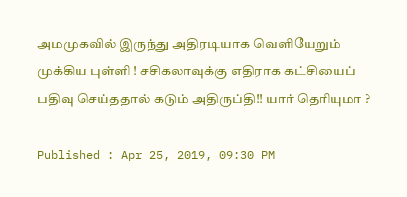அமமுகவில் இருந்து அதிரடியாக வெளியேறும் முக்கிய புள்ளி ! சசிகலாவுக்கு எதிராக கட்சியைப் பதிவு செய்ததால் கடும் அதிருப்தி!! யார் தெரியுமா ?

Published : Apr 25, 2019, 09:30 PM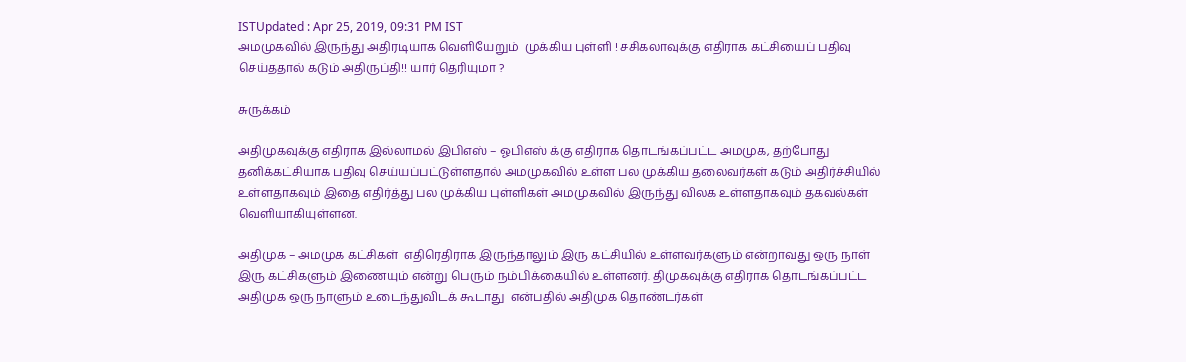ISTUpdated : Apr 25, 2019, 09:31 PM IST
அமமுகவில் இருந்து அதிரடியாக வெளியேறும்  முக்கிய புள்ளி ! சசிகலாவுக்கு எதிராக கட்சியைப் பதிவு செய்ததால் கடும் அதிருப்தி!! யார் தெரியுமா ?

சுருக்கம்

அதிமுகவுக்கு எதிராக இல்லாமல் இபிஎஸ் – ஓபிஎஸ் க்கு எதிராக தொடங்கப்பட்ட அமமுக, தற்போது தனிக்கட்சியாக பதிவு செய்யப்பட்டுள்ளதால் அமமுகவில் உள்ள பல முக்கிய தலைவர்கள் கடும் அதிர்ச்சியில் உள்ளதாகவும் இதை எதிர்த்து பல முக்கிய புள்ளிகள் அமமுகவில் இருந்து விலக உள்ளதாகவும் தகவல்கள் வெளியாகியுள்ளன.

அதிமுக – அமமுக கட்சிகள்  எதிரெதிராக இருந்தாலும் இரு கட்சியில் உள்ளவர்களும் என்றாவது ஒரு நாள் இரு கட்சிகளும் இணையும் என்று பெரும் நம்பிக்கையில் உள்ளனர். திமுகவுக்கு எதிராக தொடங்கப்பட்ட அதிமுக ஒரு நாளும் உடைந்துவிடக் கூடாது  என்பதில் அதிமுக தொண்டர்கள்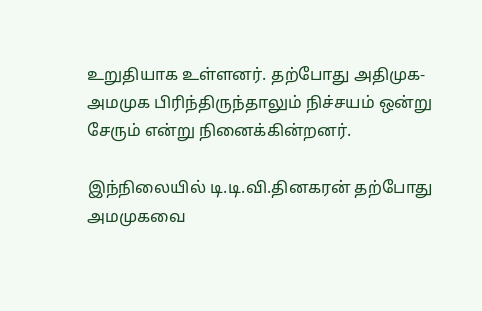உறுதியாக உள்ளனர். தற்போது அதிமுக-அமமுக பிரிந்திருந்தாலும் நிச்சயம் ஒன்று சேரும் என்று நினைக்கின்றனர்.

இந்நிலையில் டி.டி.வி.தினகரன் தற்போது அமமுகவை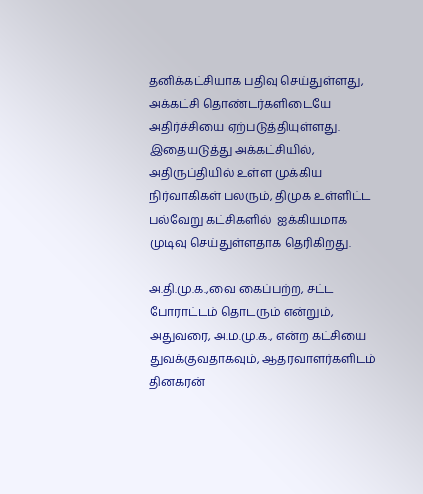தனிக்கட்சியாக பதிவு செய்துள்ளது, அக்கட்சி தொண்டர்களிடையே அதிர்ச்சியை ஏற்படுத்தியுள்ளது. இதையடுத்து அக்கட்சியில், அதிருப்தியில் உள்ள முக்கிய நிர்வாகிகள் பலரும், திமுக உள்ளிட்ட பல்வேறு கட்சிகளில்  ஐக்கியமாக முடிவு செய்துள்ளதாக தெரிகிறது.

அ.தி.மு.க.,வை கைப்பற்ற, சட்ட போராட்டம் தொடரும் என்றும், அதுவரை, அ.ம.மு.க., என்ற கட்சியை துவக்குவதாகவும், ஆதரவாளர்களிடம் தினகரன்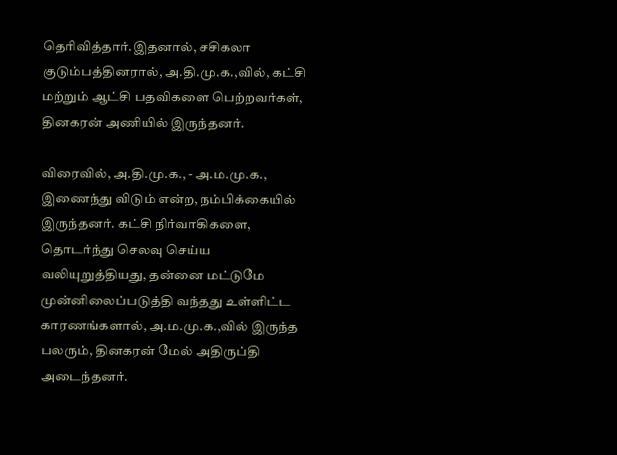தெரிவித்தார்.இதனால், சசிகலா குடும்பத்தினரால், அ.தி.மு.க.,வில், கட்சி மற்றும் ஆட்சி பதவிகளை பெற்றவர்கள், தினகரன் அணியில் இருந்தனர்.

விரைவில், அ.தி.மு.க., - அ.ம.மு.க., இணைந்து விடும் என்ற, நம்பிக்கையில் இருந்தனர். கட்சி நிர்வாகிகளை, தொடர்ந்து செலவு செய்ய வலியுறுத்தியது, தன்னை மட்டுமே முன்னிலைப்படுத்தி வந்தது உள்ளிட்ட காரணங்களால், அ.ம.மு.க.,வில் இருந்த பலரும், தினகரன் மேல் அதிருப்தி அடைந்தனர்.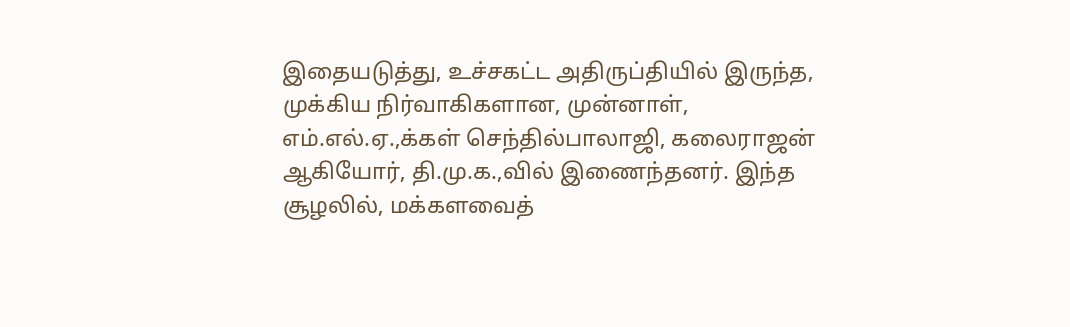இதையடுத்து, உச்சகட்ட அதிருப்தியில் இருந்த, முக்கிய நிர்வாகிகளான, முன்னாள், எம்.எல்.ஏ.,க்கள் செந்தில்பாலாஜி, கலைராஜன் ஆகியோர், தி.மு.க.,வில் இணைந்தனர். இந்த சூழலில், மக்களவைத்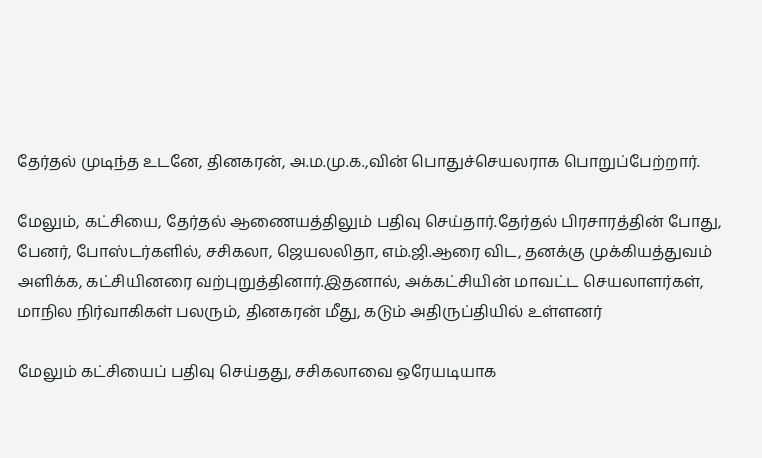தேர்தல் முடிந்த உடனே, தினகரன், அ.ம.மு.க.,வின் பொதுச்செயலராக பொறுப்பேற்றார்.

மேலும், கட்சியை, தேர்தல் ஆணையத்திலும் பதிவு செய்தார்.தேர்தல் பிரசாரத்தின் போது, பேனர், போஸ்டர்களில், சசிகலா, ஜெயலலிதா, எம்.ஜி.ஆரை விட, தனக்கு முக்கியத்துவம் அளிக்க, கட்சியினரை வற்புறுத்தினார்.இதனால், அக்கட்சியின் மாவட்ட செயலாளர்கள், மாநில நிர்வாகிகள் பலரும், தினகரன் மீது, கடும் அதிருப்தியில் உள்ளனர்

மேலும் கட்சியைப் பதிவு செய்தது, சசிகலாவை ஒரேயடியாக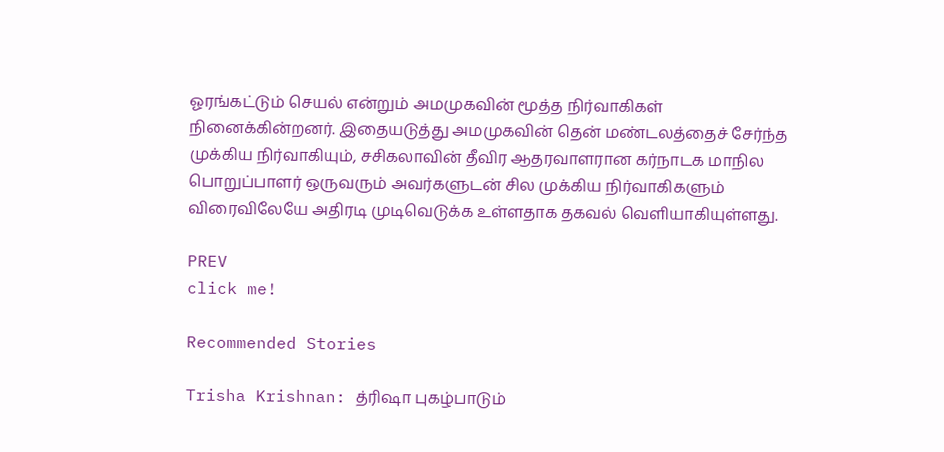ஓரங்கட்டும் செயல் என்றும் அமமுகவின் மூத்த நிர்வாகிகள் நினைக்கின்றனர். இதையடுத்து அமமுகவின் தென் மண்டலத்தைச் சேர்ந்த முக்கிய நிர்வாகியும், சசிகலாவின் தீவிர ஆதரவாளரான கர்நாடக மாநில பொறுப்பாளர் ஒருவரும் அவர்களுடன் சில முக்கிய நிர்வாகிகளும் விரைவிலேயே அதிரடி முடிவெடுக்க உள்ளதாக தகவல் வெளியாகியுள்ளது.

PREV
click me!

Recommended Stories

Trisha Krishnan: த்ரிஷா புகழ்பாடும்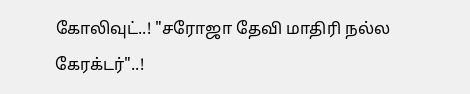கோலிவுட்..! "சரோஜா தேவி மாதிரி நல்ல கேரக்டர்"..!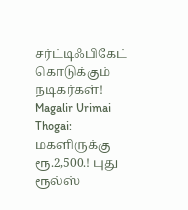சர்ட்டிஃபிகேட் கொடுக்கும் நடிகர்கள்!
Magalir Urimai Thogai: மகளிருக்கு ரூ.2,500.! புது ரூல்ஸ்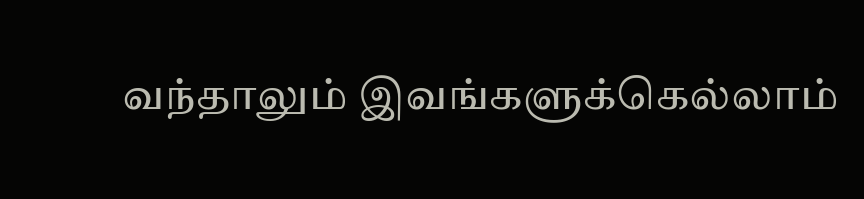வந்தாலும் இவங்களுக்கெல்லாம்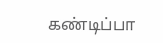கண்டிப்பா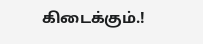கிடைக்கும்.!